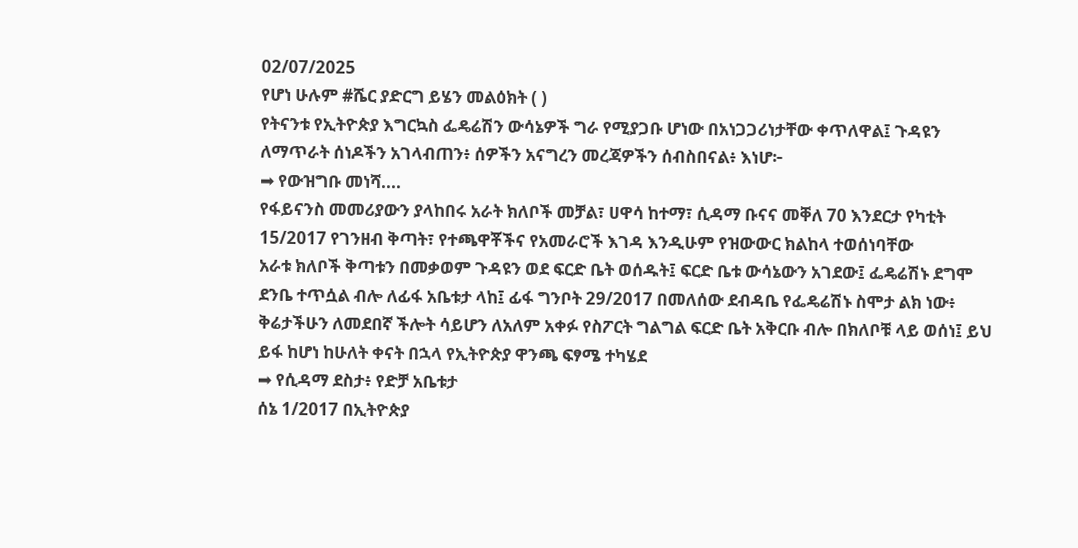02/07/2025
የሆነ ሁሉም #ሼር ያድርግ ይሄን መልዕክት ( )
የትናንቱ የኢትዮጵያ እግርኳስ ፌዴሬሽን ውሳኔዎች ግራ የሚያጋቡ ሆነው በአነጋጋሪነታቸው ቀጥለዋል፤ ጉዳዩን ለማጥራት ሰነዶችን አገላብጠን፥ ሰዎችን አናግረን መረጃዎችን ሰብስበናል፥ እነሆ፦
➡ የውዝግቡ መነሻ....
የፋይናንስ መመሪያውን ያላከበሩ አራት ክለቦች መቻል፣ ሀዋሳ ከተማ፣ ሲዳማ ቡናና መቐለ 70 እንደርታ የካቲት 15/2017 የገንዘብ ቅጣት፣ የተጫዋቾችና የአመራሮች እገዳ እንዲሁም የዝውውር ክልከላ ተወሰነባቸው
አራቱ ክለቦች ቅጣቱን በመቃወም ጉዳዩን ወደ ፍርድ ቤት ወሰዱት፤ ፍርድ ቤቱ ውሳኔውን አገደው፤ ፌዴሬሽኑ ደግሞ ደንቤ ተጥሷል ብሎ ለፊፋ አቤቱታ ላከ፤ ፊፋ ግንቦት 29/2017 በመለሰው ደብዳቤ የፌዴሬሽኑ ስሞታ ልክ ነው፥ ቅሬታችሁን ለመደበኛ ችሎት ሳይሆን ለአለም አቀፉ የስፖርት ግልግል ፍርድ ቤት አቅርቡ ብሎ በክለቦቹ ላይ ወሰነ፤ ይህ ይፋ ከሆነ ከሁለት ቀናት በኋላ የኢትዮጵያ ዋንጫ ፍፃሜ ተካሄደ
➡ የሲዳማ ደስታ፥ የድቻ አቤቱታ
ሰኔ 1/2017 በኢትዮጵያ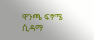ዋንጫ ፍፃሜ ሲዳማ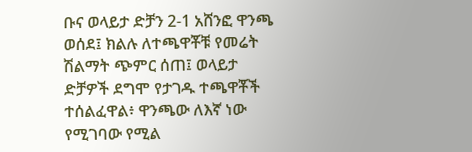ቡና ወላይታ ድቻን 2-1 አሸንፎ ዋንጫ ወሰደ፤ ክልሉ ለተጫዋቾቹ የመሬት ሽልማት ጭምር ሰጠ፤ ወላይታ ድቻዎች ደግሞ የታገዱ ተጫዋቾች ተሰልፈዋል፥ ዋንጫው ለእኛ ነው የሚገባው የሚል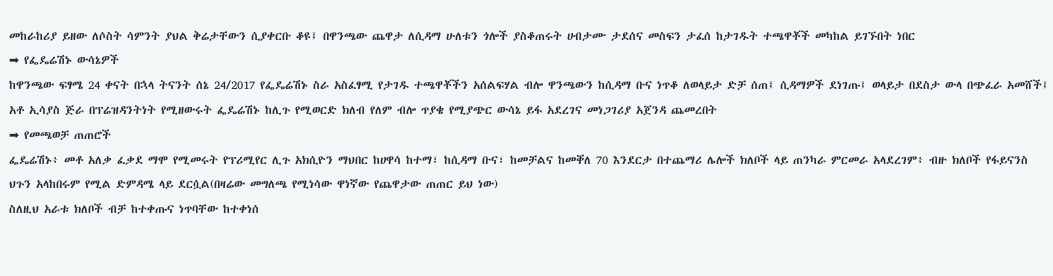መከራከሪያ ይዘው ለሶስት ሳምንት ያህል ቅሬታቸውን ሲያቀርቡ ቆዩ፤ በዋንጫው ጨዋታ ለሲዳማ ሁለቱን ጎሎች ያስቆጠሩት ሀብታሙ ታደሰና መስፍን ታፈሰ ከታገዱት ተጫዋቾች መካከል ይገኙበት ነበር
➡ የፌዴሬሽኑ ውሳኔዎች
ከዋንጫው ፍፃሜ 24 ቀናት በኋላ ትናንት ሰኔ 24/2017 የፌዴሬሽኑ ስራ አስፈፃሚ የታገዱ ተጫዋቾችን አሰልፍሃል ብሎ ዋንጫውን ከሲዳማ ቡና ነጥቆ ለወላይታ ድቻ ሰጠ፤ ሲዳማዎች ደነገጡ፤ ወላይታ በደስታ ውላ በጭፈራ አመሸች፤ አቶ ኢሳያስ ጅራ በፕሬዝዳንትነት የሚዘውሩት ፌዴሬሽኑ ከሊጉ የሚወርድ ክለብ የለም ብሎ ጥያቄ የሚያጭር ውሳኔ ይፋ አደረገና መነጋገሪያ አጀንዳ ጨመረበት
➡ የመጫወቻ ጠጠሮች
ፌዴሬሽኑ፥ መቶ አለቃ ፈቃደ ማሞ የሚመሩት የፕሪሚየር ሊጉ አክሲዮን ማህበር ከሀዋሳ ከተማ፣ ከሲዳማ ቡና፣ ከመቻልና ከመቐለ 70 እንደርታ በተጨማሪ ሌሎች ክለቦች ላይ ጠንካራ ምርመራ አላደረገም፥ ብዙ ክለቦች የፋይናንስ ህጉን አላከበሩም የሚል ድምዳሜ ላይ ደርሷል(በዛሬው መግለጫ የሚነሳው ዋነኛው የጨዋታው ጠጠር ይህ ነው)
ስለዚህ አራቱ ክለቦች ብቻ ከተቀጡና ነጥባቸው ከተቀነሰ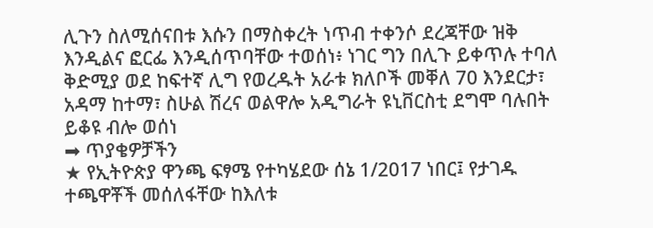ሊጉን ስለሚሰናበቱ እሱን በማስቀረት ነጥብ ተቀንሶ ደረጃቸው ዝቅ እንዲልና ፎርፌ እንዲሰጥባቸው ተወሰነ፥ ነገር ግን በሊጉ ይቀጥሉ ተባለ
ቅድሚያ ወደ ከፍተኛ ሊግ የወረዱት አራቱ ክለቦች መቐለ 70 እንደርታ፣ አዳማ ከተማ፣ ስሁል ሽረና ወልዋሎ አዲግራት ዩኒቨርስቲ ደግሞ ባሉበት ይቆዩ ብሎ ወሰነ
➡ ጥያቄዎቻችን
★ የኢትዮጵያ ዋንጫ ፍፃሜ የተካሄደው ሰኔ 1/2017 ነበር፤ የታገዱ ተጫዋቾች መሰለፋቸው ከእለቱ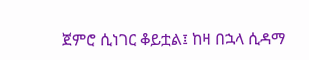ጀምሮ ሲነገር ቆይቷል፤ ከዛ በኋላ ሲዳማ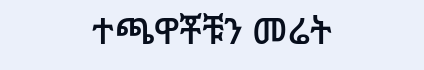ተጫዋቾቹን መሬት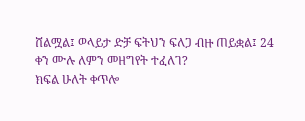ሸልሟል፤ ወላይታ ድቻ ፍትህን ፍለጋ ብዙ ጠይቋል፤ 24 ቀን ሙሉ ለምን መዘግየት ተፈለገ?
ክፍል ሁለት ቀጥሎ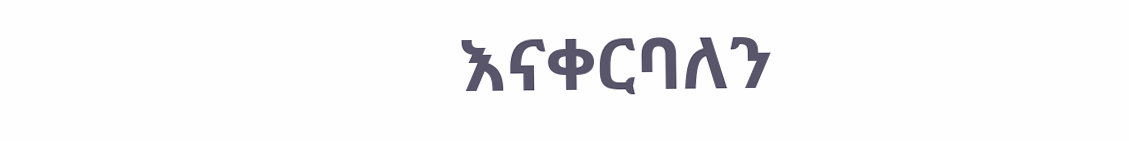እናቀርባለን